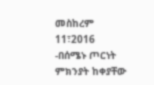መስከረም 11፣2016 -በሰሜኑ ጦርነት ምክንያት ከቀያቸው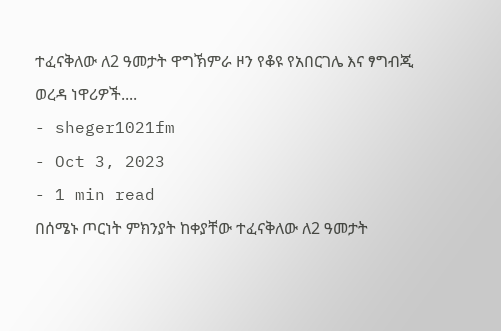ተፈናቅለው ለ2 ዓመታት ዋግኽምራ ዞን የቆዩ የአበርገሌ እና ፃግብጂ ወረዳ ነዋሪዎች....
- sheger1021fm
- Oct 3, 2023
- 1 min read
በሰሜኑ ጦርነት ምክንያት ከቀያቸው ተፈናቅለው ለ2 ዓመታት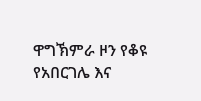ዋግኽምራ ዞን የቆዩ የአበርገሌ እና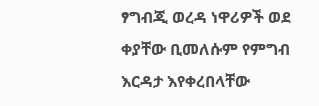ፃግብጂ ወረዳ ነዋሪዎች ወደ ቀያቸው ቢመለሱም የምግብ እርዳታ እየቀረበላቸው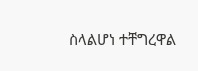ስላልሆነ ተቸግረዋል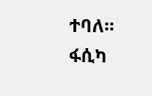ተባለ፡፡
ፋሲካ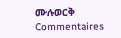ሙሉወርቅ
Commentaires